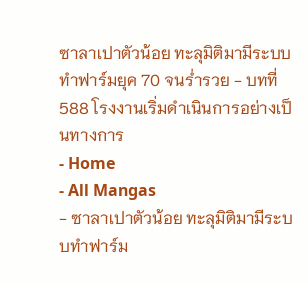ซาลาเปาตัวน้อย ทะลุมิติมามีระบบทำฟาร์มยุค 70 จนร่ำรวย - บทที่ 588 โรงงานเริ่มดำเนินการอย่างเป็นทางการ
- Home
- All Mangas
- ซาลาเปาตัวน้อย ทะลุมิติมามีระบบทำฟาร์ม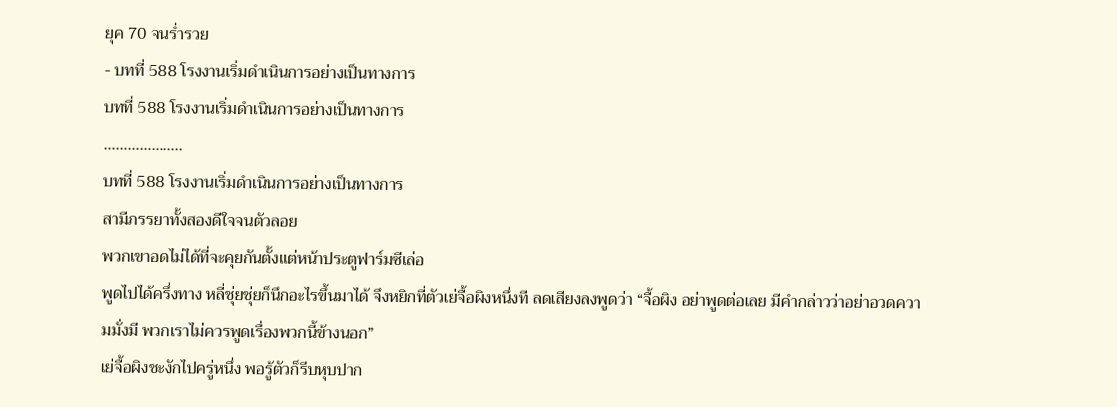ยุค 70 จนร่ำรวย
- บทที่ 588 โรงงานเริ่มดำเนินการอย่างเป็นทางการ
บทที่ 588 โรงงานเริ่มดำเนินการอย่างเป็นทางการ
………………..
บทที่ 588 โรงงานเริ่มดำเนินการอย่างเป็นทางการ
สามีภรรยาทั้งสองดีใจจนตัวลอย
พวกเขาอดไม่ได้ที่จะคุยกันตั้งแต่หน้าประตูฟาร์มซีเล่อ
พูดไปได้ครึ่งทาง หลี่ชุ่ยชุ่ยก็นึกอะไรขึ้นมาได้ จึงหยิกที่ตัวเย่จื้อผิงหนึ่งที ลดเสียงลงพูดว่า “จื้อผิง อย่าพูดต่อเลย มีคำกล่าวว่าอย่าอวดความมั่งมี พวกเราไม่ควรพูดเรื่องพวกนี้ข้างนอก”
เย่จื้อผิงชะงักไปครู่หนึ่ง พอรู้ตัวก็รีบหุบปาก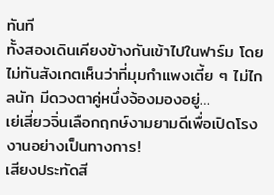ทันที
ทั้งสองเดินเคียงข้างกันเข้าไปในฟาร์ม โดยไม่ทันสังเกตเห็นว่าที่มุมกำแพงเตี้ย ๆ ไม่ไกลนัก มีดวงตาคู่หนึ่งจ้องมองอยู่…
เย่เสี่ยวจิ่นเลือกฤกษ์งามยามดีเพื่อเปิดโรงงานอย่างเป็นทางการ!
เสียงประทัดสี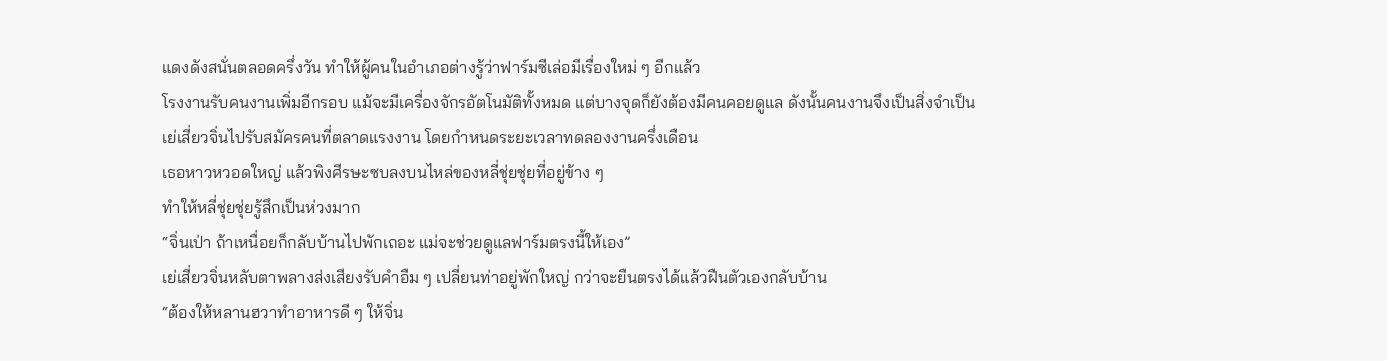แดงดังสนั่นตลอดครึ่งวัน ทำให้ผู้คนในอำเภอต่างรู้ว่าฟาร์มซีเล่อมีเรื่องใหม่ ๆ อีกแล้ว
โรงงานรับคนงานเพิ่มอีกรอบ แม้จะมีเครื่องจักรอัตโนมัติทั้งหมด แต่บางจุดก็ยังต้องมีคนคอยดูแล ดังนั้นคนงานจึงเป็นสิ่งจำเป็น
เย่เสี่ยวจิ่นไปรับสมัครคนที่ตลาดแรงงาน โดยกำหนดระยะเวลาทดลองงานครึ่งเดือน
เธอหาวหวอดใหญ่ แล้วพิงศีรษะซบลงบนไหล่ของหลี่ชุ่ยชุ่ยที่อยู่ข้าง ๆ
ทำให้หลี่ชุ่ยชุ่ยรู้สึกเป็นห่วงมาก
“จิ่นเป่า ถ้าเหนื่อยก็กลับบ้านไปพักเถอะ แม่จะช่วยดูแลฟาร์มตรงนี้ให้เอง”
เย่เสี่ยวจิ่นหลับตาพลางส่งเสียงรับคำอืม ๆ เปลี่ยนท่าอยู่พักใหญ่ กว่าจะยืนตรงได้แล้วฝืนตัวเองกลับบ้าน
“ต้องให้หลานฮวาทำอาหารดี ๆ ให้จิ่น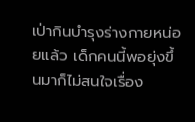เป่ากินบำรุงร่างกายหน่อยแล้ว เด็กคนนี้พอยุ่งขึ้นมาก็ไม่สนใจเรื่อง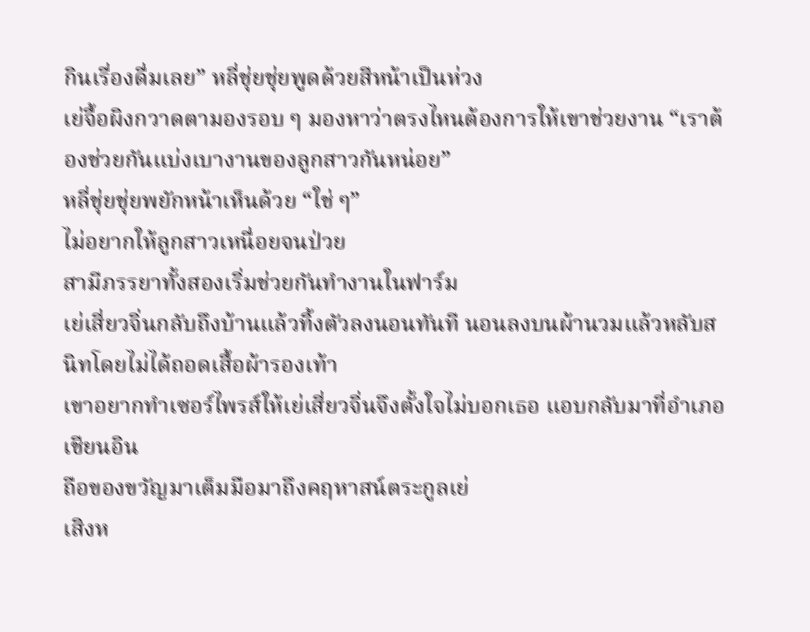กินเรื่องดื่มเลย” หลี่ชุ่ยชุ่ยพูดด้วยสีหน้าเป็นห่วง
เย่จื้อผิงกวาดตามองรอบ ๆ มองหาว่าตรงไหนต้องการให้เขาช่วยงาน “เราต้องช่วยกันแบ่งเบางานของลูกสาวกันหน่อย”
หลี่ชุ่ยชุ่ยพยักหน้าเห็นด้วย “ใช่ ๆ”
ไม่อยากให้ลูกสาวเหนื่อยจนป่วย
สามีภรรยาทั้งสองเริ่มช่วยกันทำงานในฟาร์ม
เย่เสี่ยวจิ่นกลับถึงบ้านแล้วทิ้งตัวลงนอนทันที นอนลงบนผ้านวมแล้วหลับสนิทโดยไม่ได้ถอดเสื้อผ้ารองเท้า
เขาอยากทำเซอร์ไพรส์ให้เย่เสี่ยวจิ่นจึงตั้งใจไม่บอกเธอ แอบกลับมาที่อำเภอเชียนอิน
ถือของขวัญมาเต็มมือมาถึงคฤหาสน์ตระกูลเย่
เสิงห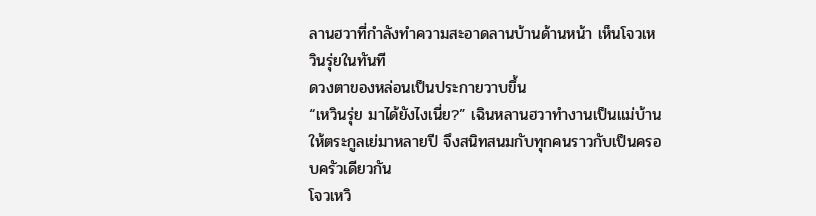ลานฮวาที่กำลังทำความสะอาดลานบ้านด้านหน้า เห็นโจวเหวินรุ่ยในทันที
ดวงตาของหล่อนเป็นประกายวาบขึ้น
“เหวินรุ่ย มาได้ยังไงเนี่ย?” เฉินหลานฮวาทำงานเป็นแม่บ้านให้ตระกูลเย่มาหลายปี จึงสนิทสนมกับทุกคนราวกับเป็นครอบครัวเดียวกัน
โจวเหวิ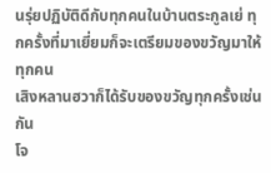นรุ่ยปฏิบัติดีกับทุกคนในบ้านตระกูลเย่ ทุกครั้งที่มาเยี่ยมก็จะเตรียมของขวัญมาให้ทุกคน
เสิงหลานฮวาก็ได้รับของขวัญทุกครั้งเช่นกัน
โจ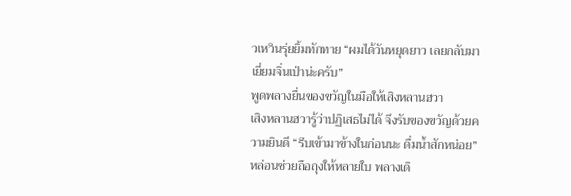วเหวินรุ่ยยิ้มทักทาย “ผมได้วันหยุดยาว เลยกลับมาเยี่ยมจิ่นเป่าน่ะครับ”
พูดพลางยื่นของขวัญในมือให้เสิงหลานฮวา
เสิงหลานฮวารู้ว่าปฏิเสธไม่ได้ จึงรับของขวัญด้วยความยินดี “รีบเข้ามาข้างในก่อนนะ ดื่มน้ำสักหน่อย”
หล่อนช่วยถือถุงให้หลายใบ พลางเดิ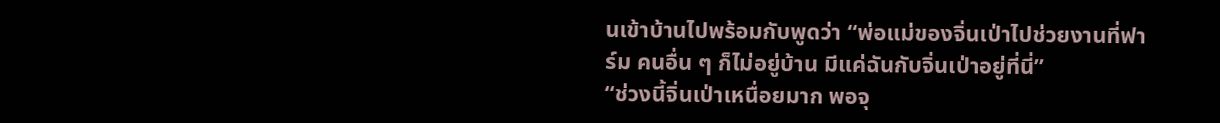นเข้าบ้านไปพร้อมกับพูดว่า “พ่อแม่ของจิ่นเป่าไปช่วยงานที่ฟาร์ม คนอื่น ๆ ก็ไม่อยู่บ้าน มีแค่ฉันกับจิ่นเป่าอยู่ที่นี่”
“ช่วงนี้จิ่นเป่าเหนื่อยมาก พอจุ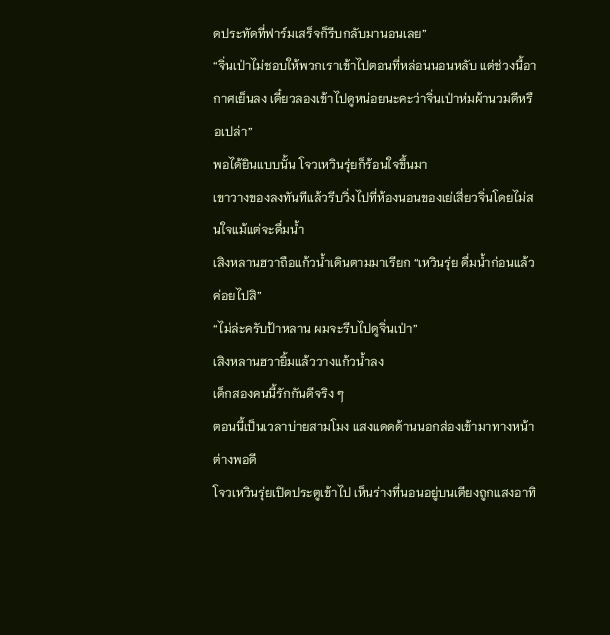ดประทัดที่ฟาร์มเสร็จก็รีบกลับมานอนเลย”
“จิ่นเป่าไม่ชอบให้พวกเราเข้าไปตอนที่หล่อนนอนหลับ แต่ช่วงนี้อากาศเย็นลง เดี๋ยวลองเข้าไปดูหน่อยนะคะว่าจิ่นเป่าห่มผ้านวมดีหรือเปล่า”
พอได้ยินแบบนั้น โจวเหวินรุ่ยก็ร้อนใจขึ้นมา
เขาวางของลงทันทีแล้วรีบวิ่งไปที่ห้องนอนของเย่เสี่ยวจิ่นโดยไม่สนใจแม้แต่จะดื่มน้ำ
เสิงหลานฮวาถือแก้วน้ำเดินตามมาเรียก “เหวินรุ่ย ดื่มน้ำก่อนแล้วค่อยไปสิ”
“ไม่ล่ะครับป้าหลาน ผมจะรีบไปดูจิ่นเป่า”
เสิงหลานฮวายิ้มแล้ววางแก้วน้ำลง
เด็กสองคนนี้รักกันดีจริง ๆ
ตอนนี้เป็นเวลาบ่ายสามโมง แสงแดดด้านนอกส่องเข้ามาทางหน้าต่างพอดี
โจวเหวินรุ่ยเปิดประตูเข้าไป เห็นร่างที่นอนอยู่บนเตียงถูกแสงอาทิ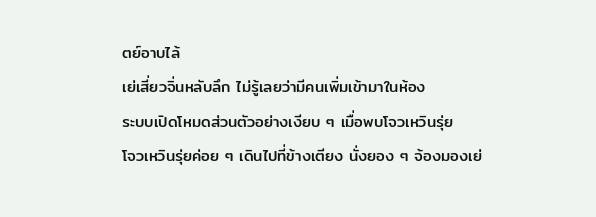ตย์อาบไล้
เย่เสี่ยวจิ่นหลับลึก ไม่รู้เลยว่ามีคนเพิ่มเข้ามาในห้อง
ระบบเปิดโหมดส่วนตัวอย่างเงียบ ๆ เมื่อพบโจวเหวินรุ่ย
โจวเหวินรุ่ยค่อย ๆ เดินไปที่ข้างเตียง นั่งยอง ๆ จ้องมองเย่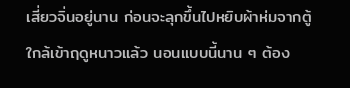เสี่ยวจิ่นอยู่นาน ก่อนจะลุกขึ้นไปหยิบผ้าห่มจากตู้
ใกล้เข้าฤดูหนาวแล้ว นอนแบบนี้นาน ๆ ต้อง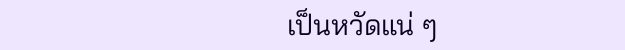เป็นหวัดแน่ ๆ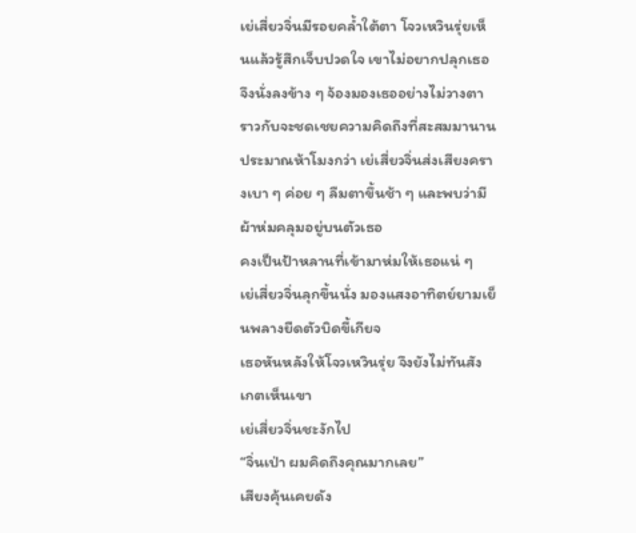เย่เสี่ยวจิ่นมีรอยคล้ำใต้ตา โจวเหวินรุ่ยเห็นแล้วรู้สึกเจ็บปวดใจ เขาไม่อยากปลุกเธอ จึงนั่งลงข้าง ๆ จ้องมองเธออย่างไม่วางตา
ราวกับจะชดเชยความคิดถึงที่สะสมมานาน
ประมาณห้าโมงกว่า เย่เสี่ยวจิ่นส่งเสียงครางเบา ๆ ค่อย ๆ ลืมตาขึ้นช้า ๆ และพบว่ามีผ้าห่มคลุมอยู่บนตัวเธอ
คงเป็นป้าหลานที่เข้ามาห่มให้เธอแน่ ๆ
เย่เสี่ยวจิ่นลุกขึ้นนั่ง มองแสงอาทิตย์ยามเย็นพลางยืดตัวบิดขี้เกียจ
เธอหันหลังให้โจวเหวินรุ่ย จึงยังไม่ทันสังเกตเห็นเขา
เย่เสี่ยวจิ่นชะงักไป
“จิ่นเป่า ผมคิดถึงคุณมากเลย”
เสียงคุ้นเคยดัง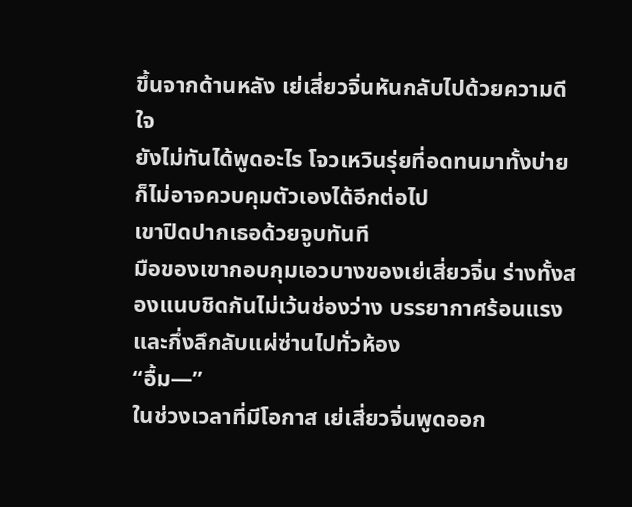ขึ้นจากด้านหลัง เย่เสี่ยวจิ่นหันกลับไปด้วยความดีใจ
ยังไม่ทันได้พูดอะไร โจวเหวินรุ่ยที่อดทนมาทั้งบ่ายก็ไม่อาจควบคุมตัวเองได้อีกต่อไป
เขาปิดปากเธอด้วยจูบทันที
มือของเขากอบกุมเอวบางของเย่เสี่ยวจิ่น ร่างทั้งสองแนบชิดกันไม่เว้นช่องว่าง บรรยากาศร้อนแรงและกึ่งลึกลับแผ่ซ่านไปทั่วห้อง
“อื้ม—”
ในช่วงเวลาที่มีโอกาส เย่เสี่ยวจิ่นพูดออก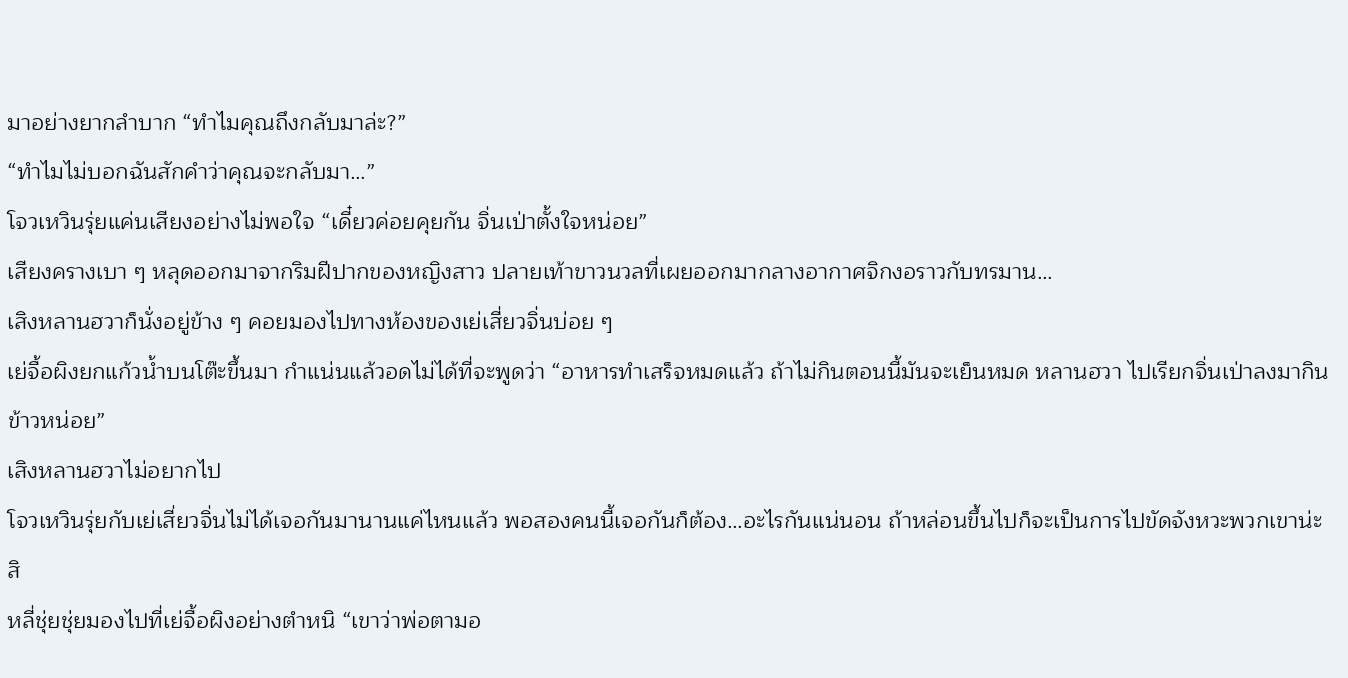มาอย่างยากลำบาก “ทำไมคุณถึงกลับมาล่ะ?”
“ทำไมไม่บอกฉันสักคำว่าคุณจะกลับมา…”
โจวเหวินรุ่ยแค่นเสียงอย่างไม่พอใจ “เดี๋ยวค่อยคุยกัน จิ่นเป่าตั้งใจหน่อย”
เสียงครางเบา ๆ หลุดออกมาจากริมฝีปากของหญิงสาว ปลายเท้าขาวนวลที่เผยออกมากลางอากาศจิกงอราวกับทรมาน…
เสิงหลานฮวาก็นั่งอยู่ข้าง ๆ คอยมองไปทางห้องของเย่เสี่ยวจิ่นบ่อย ๆ
เย่จื้อผิงยกแก้วน้ำบนโต๊ะขึ้นมา กำแน่นแล้วอดไม่ได้ที่จะพูดว่า “อาหารทำเสร็จหมดแล้ว ถ้าไม่กินตอนนี้มันจะเย็นหมด หลานฮวา ไปเรียกจิ่นเป่าลงมากินข้าวหน่อย”
เสิงหลานฮวาไม่อยากไป
โจวเหวินรุ่ยกับเย่เสี่ยวจิ่นไม่ได้เจอกันมานานแค่ไหนแล้ว พอสองคนนี้เจอกันก็ต้อง…อะไรกันแน่นอน ถ้าหล่อนขึ้นไปก็จะเป็นการไปขัดจังหวะพวกเขาน่ะสิ
หลี่ชุ่ยชุ่ยมองไปที่เย่จื้อผิงอย่างตำหนิ “เขาว่าพ่อตามอ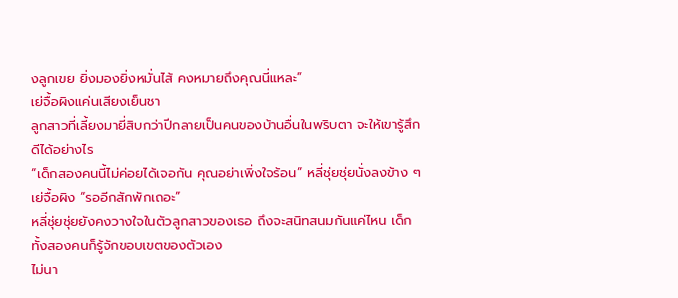งลูกเขย ยิ่งมองยิ่งหมั่นไส้ คงหมายถึงคุณนี่แหละ”
เย่จื้อผิงแค่นเสียงเย็นชา
ลูกสาวที่เลี้ยงมายี่สิบกว่าปีกลายเป็นคนของบ้านอื่นในพริบตา จะให้เขารู้สึกดีได้อย่างไร
“เด็กสองคนนี้ไม่ค่อยได้เจอกัน คุณอย่าเพิ่งใจร้อน” หลี่ชุ่ยชุ่ยนั่งลงข้าง ๆ เย่จื้อผิง “รออีกสักพักเถอะ”
หลี่ชุ่ยชุ่ยยังคงวางใจในตัวลูกสาวของเธอ ถึงจะสนิทสนมกันแค่ไหน เด็กทั้งสองคนก็รู้จักขอบเขตของตัวเอง
ไม่นา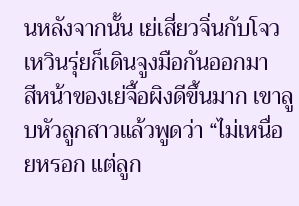นหลังจากนั้น เย่เสี่ยวจิ่นกับโจวเหวินรุ่ยก็เดินจูงมือกันออกมา
สีหน้าของเย่จื้อผิงดีขึ้นมาก เขาลูบหัวลูกสาวแล้วพูดว่า “ไม่เหนื่อยหรอก แต่ลูก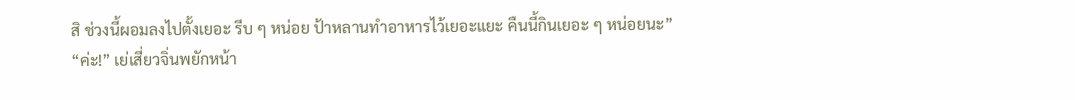สิ ช่วงนี้ผอมลงไปตั้งเยอะ รีบ ๆ หน่อย ป้าหลานทำอาหารไว้เยอะแยะ คืนนี้กินเยอะ ๆ หน่อยนะ”
“ค่ะ!” เย่เสี่ยวจิ่นพยักหน้า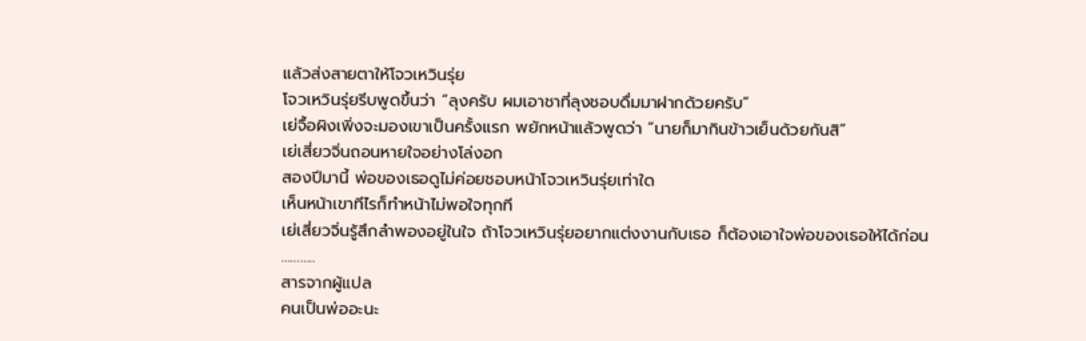แล้วส่งสายตาให้โจวเหวินรุ่ย
โจวเหวินรุ่ยรีบพูดขึ้นว่า “ลุงครับ ผมเอาชาที่ลุงชอบดื่มมาฝากด้วยครับ”
เย่จื้อผิงเพิ่งจะมองเขาเป็นครั้งแรก พยักหน้าแล้วพูดว่า “นายก็มากินข้าวเย็นด้วยกันสิ”
เย่เสี่ยวจิ่นถอนหายใจอย่างโล่งอก
สองปีมานี้ พ่อของเธอดูไม่ค่อยชอบหน้าโจวเหวินรุ่ยเท่าใด
เห็นหน้าเขาทีไรก็ทำหน้าไม่พอใจทุกที
เย่เสี่ยวจิ่นรู้สึกลำพองอยู่ในใจ ถ้าโจวเหวินรุ่ยอยากแต่งงานกับเธอ ก็ต้องเอาใจพ่อของเธอให้ได้ก่อน
………..
สารจากผู้แปล
คนเป็นพ่ออะนะ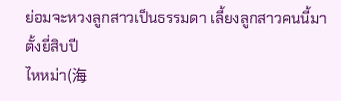ย่อมจะหวงลูกสาวเป็นธรรมดา เลี้ยงลูกสาวคนนี้มาตั้งยี่สิบปี
ไหหม่า(海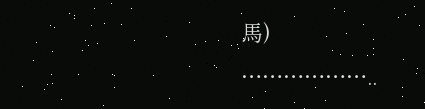馬)
………………..